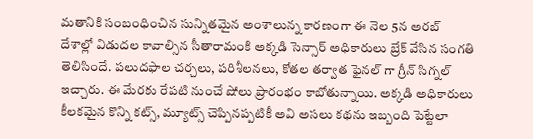మతానికి సంబంధించిన సున్నితమైన అంశాలున్న కారణంగా ఈ నెల 5న అరబ్ దేశాల్లో విడుదల కావాల్సిన సీతారామంకి అక్కడి సెన్సార్ అధికారులు బ్రేక్ వేసిన సంగతి తెలిసిందే. పలుదఫాల చర్చలు, పరిశీలనలు, కోతల తర్వాత ఫైనల్ గా గ్రీన్ సిగ్నల్ ఇచ్చారు. ఈ మేరకు రేపటి నుంచే షోలు ప్రారంభం కాబోతున్నాయి. అక్కడి అధికారులు కీలకమైన కొన్ని కట్స్, మ్యూట్స్ చెప్పినప్పటికీ అవి అసలు కథను ఇబ్బంది పెట్టేలా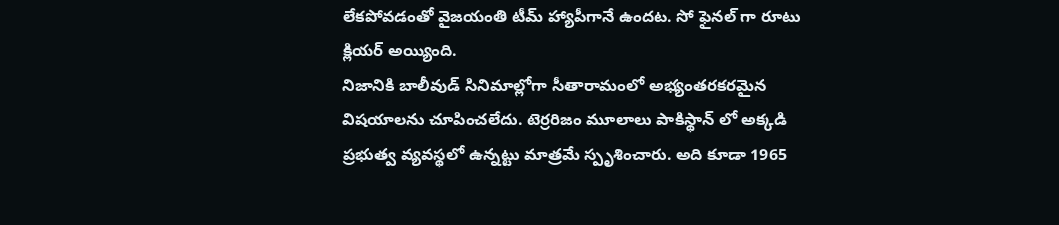లేకపోవడంతో వైజయంతి టీమ్ హ్యాపీగానే ఉందట. సో ఫైనల్ గా రూటు క్లియర్ అయ్యింది.
నిజానికి బాలీవుడ్ సినిమాల్లోగా సీతారామంలో అభ్యంతరకరమైన విషయాలను చూపించలేదు. టెర్రరిజం మూలాలు పాకిస్థాన్ లో అక్కడి ప్రభుత్వ వ్యవస్థలో ఉన్నట్టు మాత్రమే స్పృశించారు. అది కూడా 1965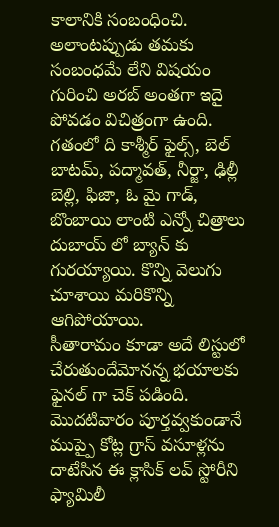కాలానికి సంబంధించి. అలాంటప్పుడు తమకు సంబంధమే లేని విషయం గురించి అరబ్ అంతగా ఇదై పోవడం విచిత్రంగా ఉంది. గతంలో ది కాశ్మీర్ ఫైల్స్, బెల్ బాటమ్, పద్మావత్, నీర్జా, ఢిల్లీ బెల్లి, ఫిజా, ఓ మై గాడ్, బొంబాయి లాంటి ఎన్నో చిత్రాలు దుబాయ్ లో బ్యాన్ కు గురయ్యాయి. కొన్ని వెలుగు చూశాయి మరికొన్ని ఆగిపోయాయి.
సీతారామం కూడా అదే లిస్టులో చేరుతుందేమోనన్న భయాలకు ఫైనల్ గా చెక్ పడింది. మొదటివారం పూర్తవ్వకుండానే ముప్పై కోట్ల గ్రాస్ వసూళ్లను దాటేసిన ఈ క్లాసిక్ లవ్ స్టోరీని ఫ్యామిలీ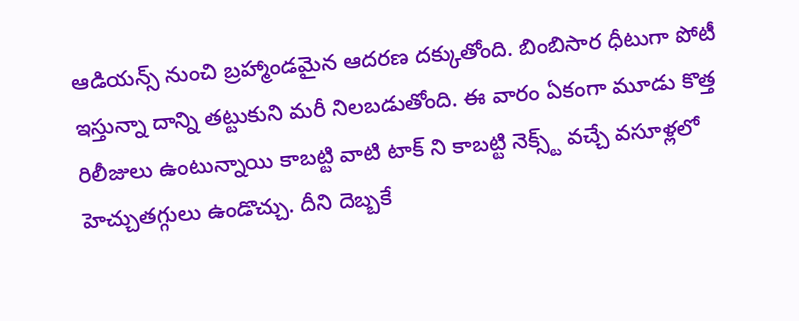ఆడియన్స్ నుంచి బ్రహ్మాండమైన ఆదరణ దక్కుతోంది. బింబిసార ధీటుగా పోటీ ఇస్తున్నా దాన్ని తట్టుకుని మరీ నిలబడుతోంది. ఈ వారం ఏకంగా మూడు కొత్త రిలీజులు ఉంటున్నాయి కాబట్టి వాటి టాక్ ని కాబట్టి నెక్స్ట్ వచ్చే వసూళ్లలో హెచ్చుతగ్గులు ఉండొచ్చు. దీని దెబ్బకే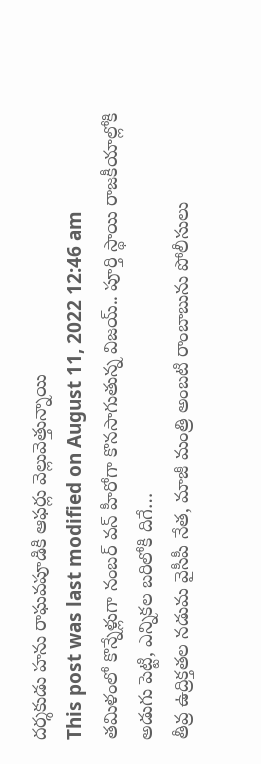దర్శకుడు హను రాఘవపూడికి ఆఫర్లు వెల్లువెత్తున్నాయి
This post was last modified on August 11, 2022 12:46 am
తమిళంలో కొన్నేళ్లుగా నంబర్ వన్ హీరోగా కొనసాగుతున్న విజయ్.. పూర్తి స్థాయి రాజకీయాల్లోకి అడుగు పెట్టి, ఎన్నికల బరిలోకి దిగే…
తీవ్ర ఉద్రిక్తతల నడుమ వైసీపీ నేత, మాజీ మంత్రి అంబటి రాంబాబును పోలీసులు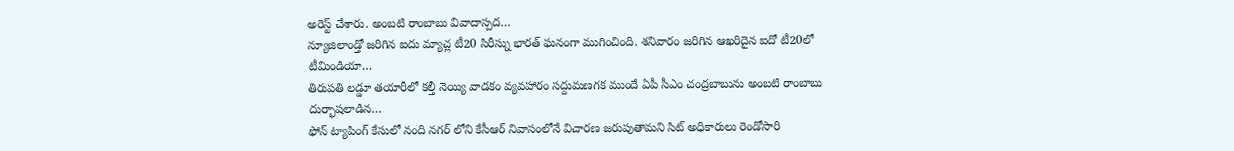అరెస్ట్ చేశారు. అంబటి రాంబాబు వివాదాస్పద…
న్యూజిలాండ్తో జరిగిన ఐదు మ్యాచ్ల టీ20 సిరీస్ను భారత్ ఘనంగా ముగించింది. శనివారం జరిగిన ఆఖరిదైన ఐదో టీ20లో టీమిండియా…
తిరుపతి లడ్డూ తయారీలో కల్తీ నెయ్యి వాడకం వ్యవహారం సద్దుమణగక ముందే ఏపీ సీఎం చంద్రబాబును అంబటి రాంబాబు దుర్భాషలాడిన…
ఫోన్ ట్యాపింగ్ కేసులో నంది నగర్ లోని కేసీఆర్ నివాసంలోనే విచారణ జరుపుతామని సిట్ అధికారులు రెండోసారి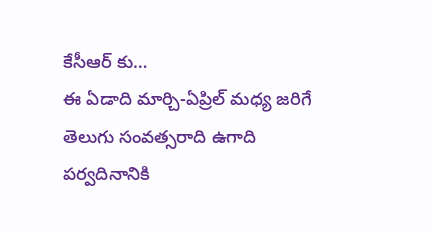కేసీఆర్ కు…
ఈ ఏడాది మార్చి-ఏప్రిల్ మధ్య జరిగే తెలుగు సంవత్సరాది ఉగాది పర్వదినానికి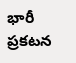భారీ ప్రకటన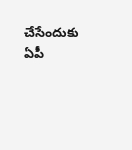చేసేందుకు ఏపీ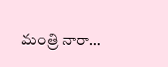మంత్రి నారా…